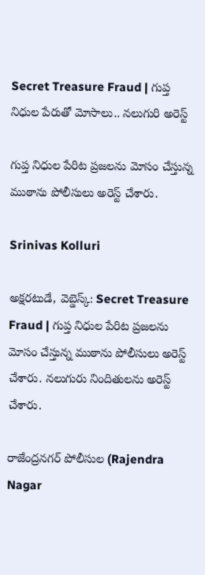Secret Treasure Fraud | గుప్త నిధుల పేరుతో మోసాలు.. నలుగురి అరెస్ట్

గుప్త నిధుల పేరిట ప్రజలను మోసం చేస్తున్న ముఠాను పోలీసులు అరెస్ట్ చేశారు.

Srinivas Kolluri

అక్షరటుడే, వెబ్డెస్క్: Secret Treasure Fraud | గుప్త నిధుల పేరిట ప్రజలను మోసం చేస్తున్న ముఠాను పోలీసులు అరెస్ట్ చేశారు. నలుగురు నిందితులను అరెస్ట్ చేశారు.

రాజేంద్రనగర్ పోలీసుల (Rajendra Nagar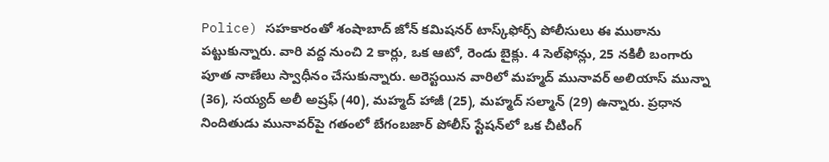Police) సహకారంతో శంషాబాద్ జోన్ కమిషనర్ టాస్క్‌ఫోర్స్ పోలీసులు ఈ ముఠాను పట్టుకున్నారు. వారి వద్ద నుంచి 2 కార్లు, ఒక ఆటో, రెండు బైక్లు. 4 సెల్‌ఫోన్లు, 25 నకిలీ బంగారు పూత నాణేలు స్వాధీనం చేసుకున్నారు. అరెస్టయిన వారిలో మహ్మద్ మునావర్ అలియాస్ మున్నా (36), సయ్యద్ అలీ అష్రఫ్ (40), మహ్మద్ హాజీ (25), మహ్మద్ సల్మాన్ (29) ఉన్నారు. ప్రధాన నిందితుడు మునావర్‌పై గతంలో బేగంబజార్ పోలీస్ స్టేషన్‌లో ఒక చీటింగ్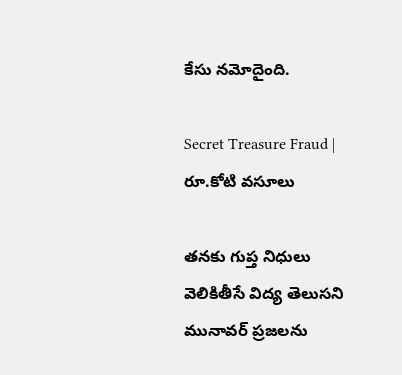కేసు నమోదైంది.

Secret Treasure Fraud | రూ.కోటి వసూలు

తనకు గుప్త నిధులు వెలికితీసే విద్య తెలుసని మునావర్ ప్రజలను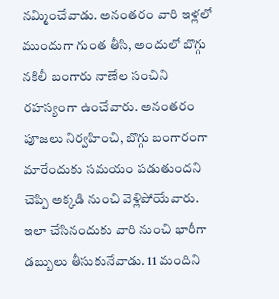నమ్మించేవాడు. అనంతరం వారి ఇళ్లలో ముందుగా గుంత తీసి, అందులో బొగ్గు నకిలీ బంగారు నాణేల సంచిని రహస్యంగా ఉంచేవారు. అనంతరం పూజలు నిర్వహించి, బొగ్గు బంగారంగా మారేందుకు సమయం పడుతుందని చెప్పి అక్కడి నుంచి వెళ్లిపోయేవారు. ఇలా చేసినందుకు వారి నుంచి భారీగా డబ్బులు తీసుకునేవాడు. 11 మందిని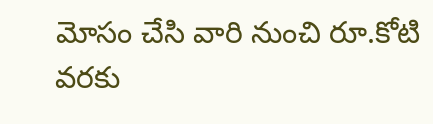మోసం చేసి వారి నుంచి రూ.కోటి వరకు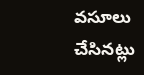వసూలు చేసినట్లు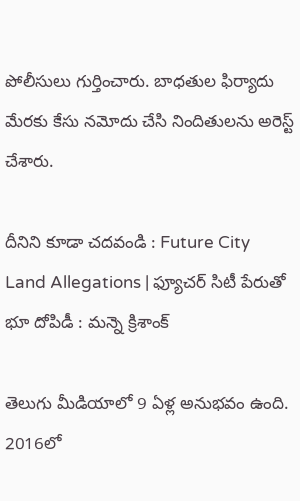పోలీసులు గుర్తించారు. బాధతుల ఫిర్యాదు మేరకు కేసు నమోదు చేసి నిందితులను అరెస్ట్ చేశారు.

దీనిని కూడా చదవండి : Future City Land Allegations | ఫ్యూచర్‌ సిటీ పేరుతో భూ దోపిడీ : మన్నె క్రిశాంక్

తెలుగు మీడియాలో 9 ఏళ్ల అనుభవం ఉంది. 2016లో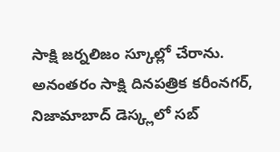సాక్షి జర్నలిజం స్కూల్లో చేరాను. అనంతరం సాక్షి దినపత్రిక కరీంనగర్, నిజామాబాద్ డెస్క్లలో సబ్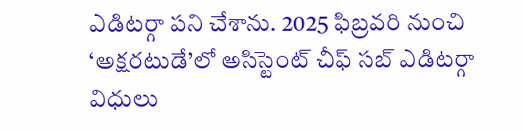ఎడిటర్గా పని చేశాను. 2025 ఫిబ్రవరి నుంచి ‘అక్షరటుడే’లో అసిస్టెంట్ చీఫ్ సబ్ ఎడిటర్గా విధులు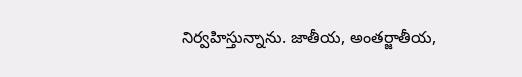నిర్వహిస్తున్నాను. జాతీయ, అంతర్జాతీయ,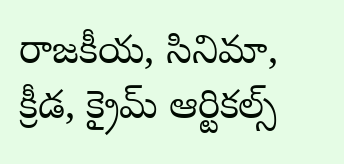రాజకీయ, సినిమా, క్రీడ, క్రైమ్ ఆర్టికల్స్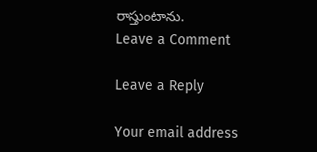రాస్తుంటాను.
Leave a Comment

Leave a Reply

Your email address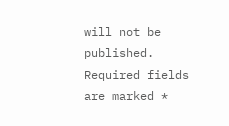will not be published. Required fields are marked *